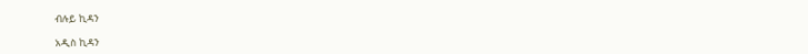ብሉይ ኪዳን

አዲስ ኪዳን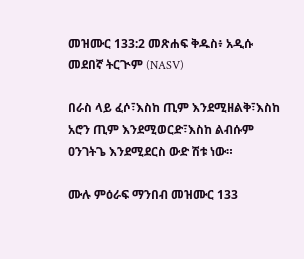መዝሙር 133:2 መጽሐፍ ቅዱስ፥ አዲሱ መደበኛ ትርጒም (NASV)

በራስ ላይ ፈሶ፣እስከ ጢም እንደሚዘልቅ፣እስከ አሮን ጢም እንደሚወርድ፣እስከ ልብሱም ዐንገትጌ እንደሚደርስ ውድ ሽቱ ነው።

ሙሉ ምዕራፍ ማንበብ መዝሙር 133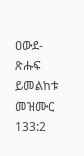ዐውደ-ጽሑፍ ይመልከቱ መዝሙር 133:2